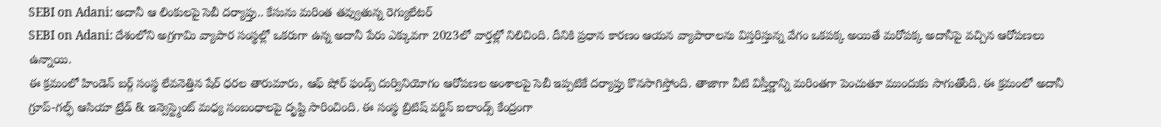SEBI on Adani: అదానీ ఆ లింకులపై సెబీ దర్యాప్తు.. కేసును మరింత తవ్వుతున్న రెగ్యులేటర్
SEBI on Adani: దేశంలోని అగ్రగామి వ్యాపార సంస్థల్లో ఒకరుగా ఉన్న అదానీ పేరు ఎక్కువగా 2023లో వార్తల్లో నిలిచింది. దీనికి ప్రధాన కారణం ఆయన వ్యాపారాలను విస్తరిస్తున్న వేగం ఒకపక్క అయితే మరోపక్క అదానీపై వచ్చిన ఆరోపణలు ఉన్నాయి.
ఈ క్రమంలో హిండెన్ బర్గ్ సంస్థ లేవనెత్తిన షేర్ ధరల తారుమారు, ఆఫ్ షోర్ ఫండ్స్ దుర్వినియోగం ఆరోపణల అంశాలపై సెబీ ఇప్పటికే దర్యాప్తు కొనసాగిస్తోంది. తాజాగా వీటి విస్తీర్ణాన్ని మరింతగా పెంచుతూ ముందుకు సాగుతోంది. ఈ క్రమంలో అదానీ గ్రూప్-గల్ఫ్ ఆసియా ట్రేడ్ & ఇన్వెస్ట్మెంట్ మధ్య సంబంధాలపై దృష్టి సారించింది. ఈ సంస్థ బ్రిటిష్ వర్జిన్ ఐలాండ్స్ కేంద్రంగా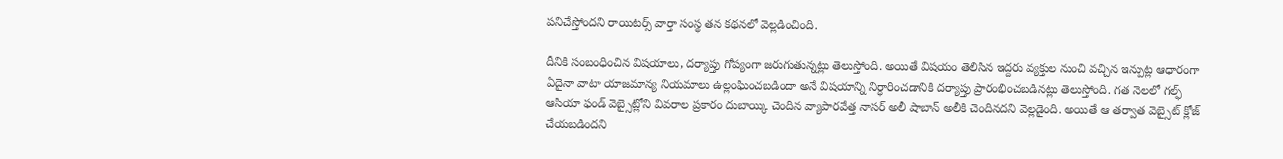పనిచేస్తోందని రాయిటర్స్ వార్తా సంస్థ తన కథనలో వెల్లడించింది.

దీనికి సంబంధించిన విషయాలు, దర్యాప్తు గోప్యంగా జరుగుతున్నట్లు తెలుస్తోంది. అయితే విషయం తెలిసిన ఇద్దరు వ్యక్తుల నుంచి వచ్చిన ఇన్పుట్ల ఆధారంగా ఏదైనా వాటా యాజమాన్య నియమాలు ఉల్లంఘించబడిందా అనే విషయాన్ని నిర్ధారించడానికి దర్యాప్తు ప్రారంభించబడినట్లు తెలుస్తోంది. గత నెలలో గల్ఫ్ ఆసియా ఫండ్ వెబ్సైట్లోని వివరాల ప్రకారం దుబాయ్కి చెందిన వ్యాపారవేత్త నాసర్ అలీ షాబాన్ అలీకి చెందినదని వెల్లడైంది. అయితే ఆ తర్వాత వెబ్సైట్ క్లోజ్ చేయబడిందని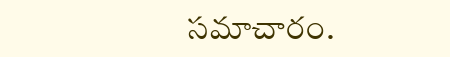సమాచారం.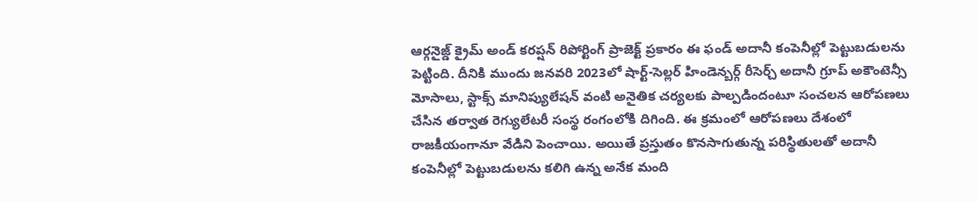ఆర్గనైజ్డ్ క్రైమ్ అండ్ కరప్షన్ రిపోర్టింగ్ ప్రాజెక్ట్ ప్రకారం ఈ ఫండ్ అదానీ కంపెనీల్లో పెట్టుబడులను పెట్టింది. దీనికి ముందు జనవరి 2023లో షార్ట్-సెల్లర్ హిండెన్బర్గ్ రీసెర్చ్ అదానీ గ్రూప్ అకౌంటెన్సీ మోసాలు, స్టాక్స్ మానిప్యులేషన్ వంటి అనైతిక చర్యలకు పాల్పడిందంటూ సంచలన ఆరోపణలు చేసిన తర్వాత రెగ్యులేటరీ సంస్థ రంగంలోకి దిగింది. ఈ క్రమంలో ఆరోపణలు దేశంలో రాజకీయంగానూ వేడిని పెంచాయి. అయితే ప్రస్తుతం కొనసాగుతున్న పరిస్థితులతో అదానీ కంపెనీల్లో పెట్టుబడులను కలిగి ఉన్న అనేక మంది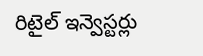రిటైల్ ఇన్వెస్టర్లు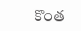కొంత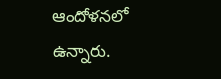ఆందోళనలో ఉన్నారు.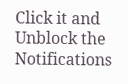Click it and Unblock the Notifications